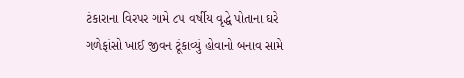ટંકારાના વિરપર ગામે ૮૫ વર્ષીય વૃદ્ધે પોતાના ઘરે ગળેફાંસો ખાઈ જીવન ટૂંકાવ્યું હોવાનો બનાવ સામે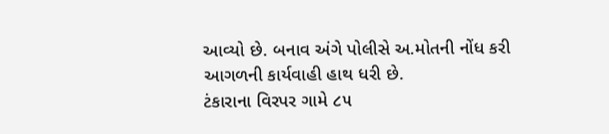આવ્યો છે. બનાવ અંગે પોલીસે અ.મોતની નોંધ કરી આગળની કાર્યવાહી હાથ ધરી છે.
ટંકારાના વિરપર ગામે ૮૫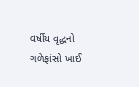વર્ષીય વૃદ્ધનો ગળેફાંસો ખાઈ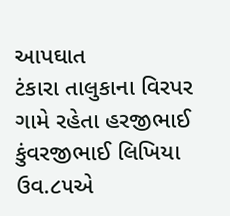આપઘાત
ટંકારા તાલુકાના વિરપર ગામે રહેતા હરજીભાઈ કુંવરજીભાઈ લિખિયા ઉવ.૮૫એ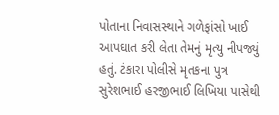પોતાના નિવાસસ્થાને ગળેફાંસો ખાઈ આપઘાત કરી લેતા તેમનું મૃત્યુ નીપજ્યું હતું. ટંકારા પોલીસે મૃતકના પુત્ર સુરેશભાઈ હરજીભાઈ લિખિયા પાસેથી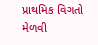પ્રાથમિક વિગતો મેળવી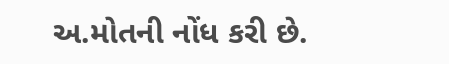અ.મોતની નોંધ કરી છે.